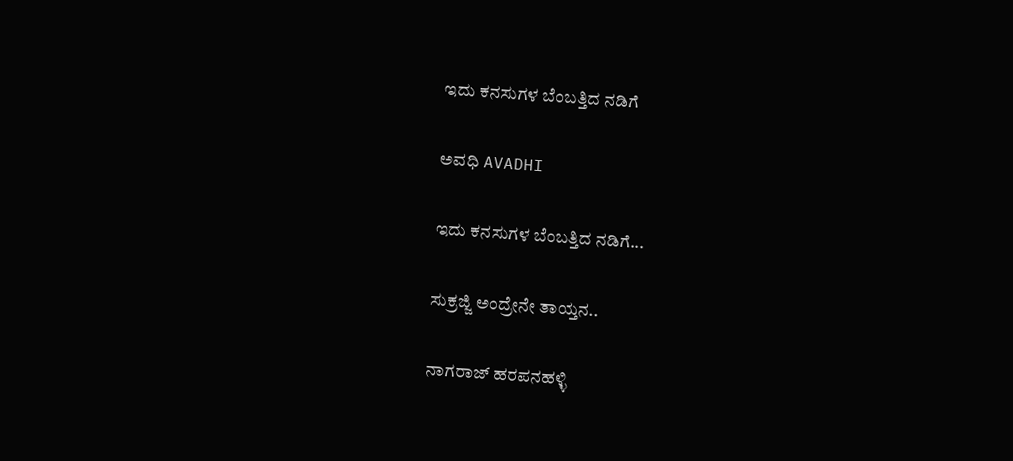ಇದು ಕನಸುಗಳ ಬೆಂಬತ್ತಿದ ನಡಿಗೆ‍

ಅವಧಿ AVADHI

ಇದು ಕನಸುಗಳ ಬೆಂಬತ್ತಿದ ನಡಿಗೆ...

ಸುಕ್ರಜ್ಜಿ ಅಂದ್ರೇನೇ ತಾಯ್ತನ..

ನಾಗರಾಜ್ ಹರಪನಹಳ್ಳಿ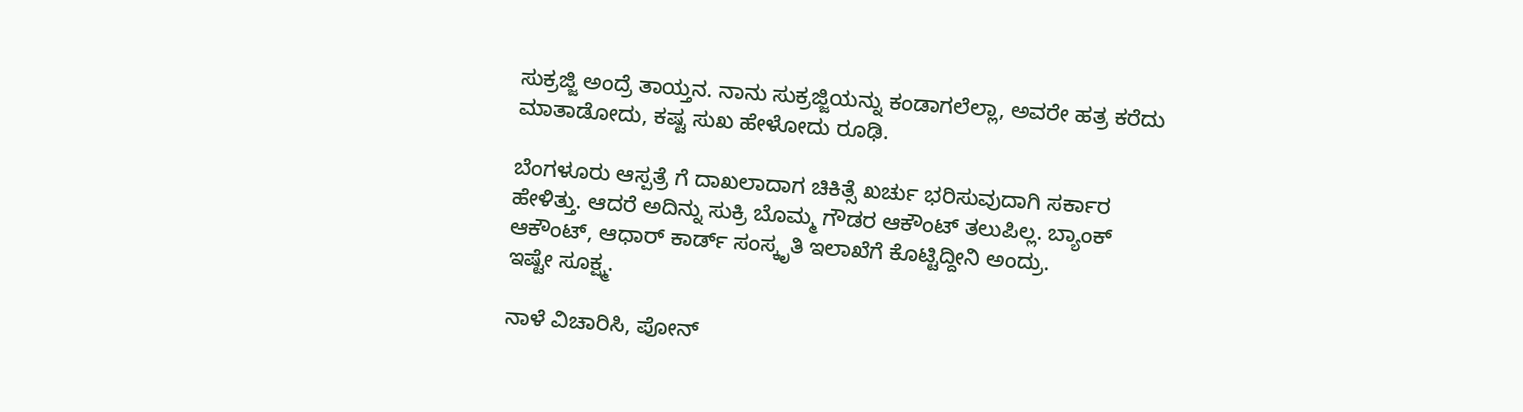ಸುಕ್ರಜ್ಜಿ ಅಂದ್ರೆ ತಾಯ್ತನ. ನಾನು ಸುಕ್ರಜ್ಜಿಯನ್ನು ಕಂಡಾಗಲೆಲ್ಲಾ, ಅವರೇ ಹತ್ರ ಕರೆದು ಮಾತಾಡೋದು, ಕಷ್ಟ ಸುಖ ಹೇಳೋದು ರೂಢಿ.

ಬೆಂಗಳೂರು ಆಸ್ಪತ್ರೆ ಗೆ ದಾಖಲಾದಾಗ ಚಿಕಿತ್ಸೆ ಖರ್ಚು ಭರಿಸುವುದಾಗಿ ಸರ್ಕಾರ ಹೇಳಿತ್ತು. ಆದರೆ ಅದಿನ್ನು ಸುಕ್ರಿ ಬೊಮ್ಮ ಗೌಡರ ಆಕೌಂಟ್ ತಲುಪಿಲ್ಲ. ಬ್ಯಾಂಕ್ ಆಕೌಂಟ್, ಆಧಾರ್ ಕಾರ್ಡ್ ಸಂಸ್ಕೃತಿ ಇಲಾಖೆಗೆ ಕೊಟ್ಟಿದ್ದೀನಿ ಅಂದ್ರು.
ಇಷ್ಟೇ ಸೂಕ್ಷ್ಮ.

ನಾಳೆ ವಿಚಾರಿಸಿ, ಪೋನ್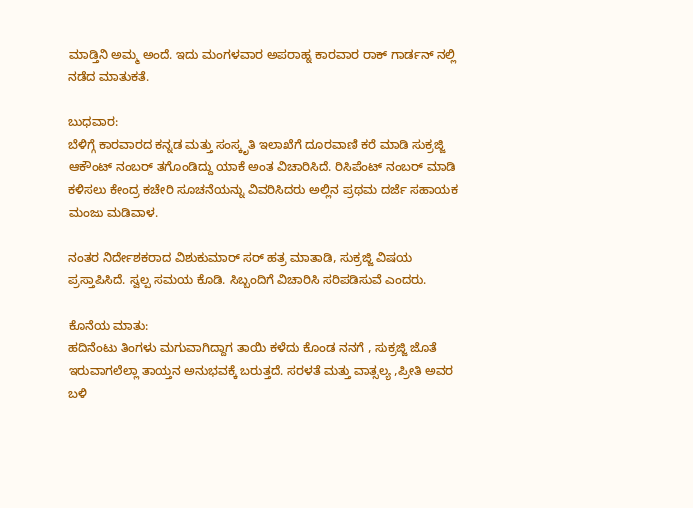ಮಾಡ್ತಿನಿ ಅಮ್ಮ ಅಂದೆ. ಇದು ಮಂಗಳವಾರ ಅಪರಾಹ್ನ ಕಾರವಾರ ರಾಕ್ ಗಾರ್ಡನ್ ನಲ್ಲಿ ನಡೆದ ಮಾತುಕತೆ.

ಬುಧವಾರ:
ಬೆಳಿಗ್ಗೆ ಕಾರವಾರದ ಕನ್ನಡ ಮತ್ತು ಸಂಸ್ಕೃತಿ ಇಲಾಖೆಗೆ ದೂರವಾಣಿ ಕರೆ ಮಾಡಿ ಸುಕ್ರಜ್ಜಿ ಆಕೌಂಟ್ ನಂಬರ್ ತಗೊಂಡಿದ್ದು ಯಾಕೆ ಅಂತ ವಿಚಾರಿಸಿದೆ. ರಿಸಿಪೆಂಟ್ ನಂಬರ್ ಮಾಡಿ ಕಳಿಸಲು ಕೇಂದ್ರ ಕಚೇರಿ ಸೂಚನೆಯನ್ನು ವಿವರಿಸಿದರು ಅಲ್ಲಿನ ಪ್ರಥಮ ದರ್ಜೆ ಸಹಾಯಕ ಮಂಜು ಮಡಿವಾಳ.

ನಂತರ ನಿರ್ದೇಶಕರಾದ ವಿಶುಕುಮಾರ್ ಸರ್ ಹತ್ರ ಮಾತಾಡಿ, ಸುಕ್ರಜ್ಜಿ ವಿಷಯ ಪ್ರಸ್ತಾಪಿಸಿದೆ. ಸ್ವಲ್ಪ ಸಮಯ ಕೊಡಿ. ಸಿಬ್ಬಂದಿಗೆ ವಿಚಾರಿಸಿ ಸರಿಪಡಿಸುವೆ ಎಂದರು.

ಕೊನೆಯ ಮಾತು:
ಹದಿನೆಂಟು ತಿಂಗಳು ಮಗುವಾಗಿದ್ದಾಗ ತಾಯಿ ಕಳೆದು ಕೊಂಡ ನನಗೆ , ಸುಕ್ರಜ್ಜಿ ಜೊತೆ ಇರುವಾಗಲೆಲ್ಲಾ ತಾಯ್ತನ ಅನುಭವಕ್ಕೆ ಬರುತ್ತದೆ. ಸರಳತೆ ಮತ್ತು ವಾತ್ಸಲ್ಯ ,ಪ್ರೀತಿ ಅವರ ಬಳಿ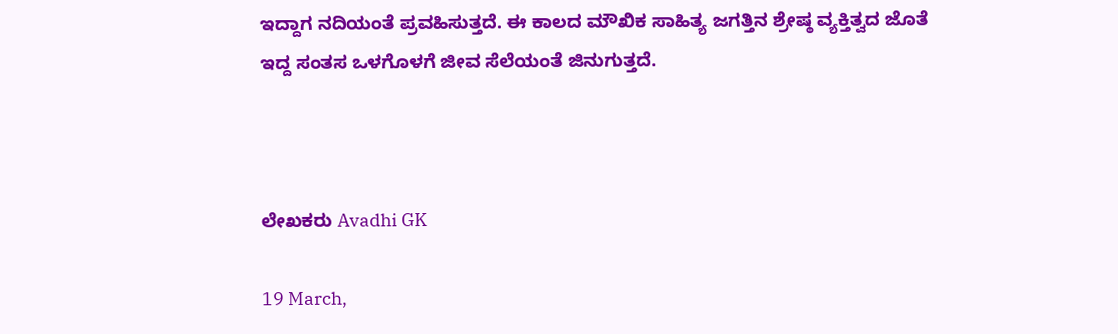ಇದ್ದಾಗ ನದಿಯಂತೆ ಪ್ರವಹಿಸುತ್ತದೆ. ಈ ಕಾಲದ ಮೌಖಿಕ ಸಾಹಿತ್ಯ ಜಗತ್ತಿನ ಶ್ರೇಷ್ಠ ವ್ಯಕ್ತಿತ್ವದ ಜೊತೆ ಇದ್ದ ಸಂತಸ ಒಳಗೊಳಗೆ ಜೀವ ಸೆಲೆಯಂತೆ ಜಿನುಗುತ್ತದೆ.



ಲೇಖಕರು Avadhi GK

19 March,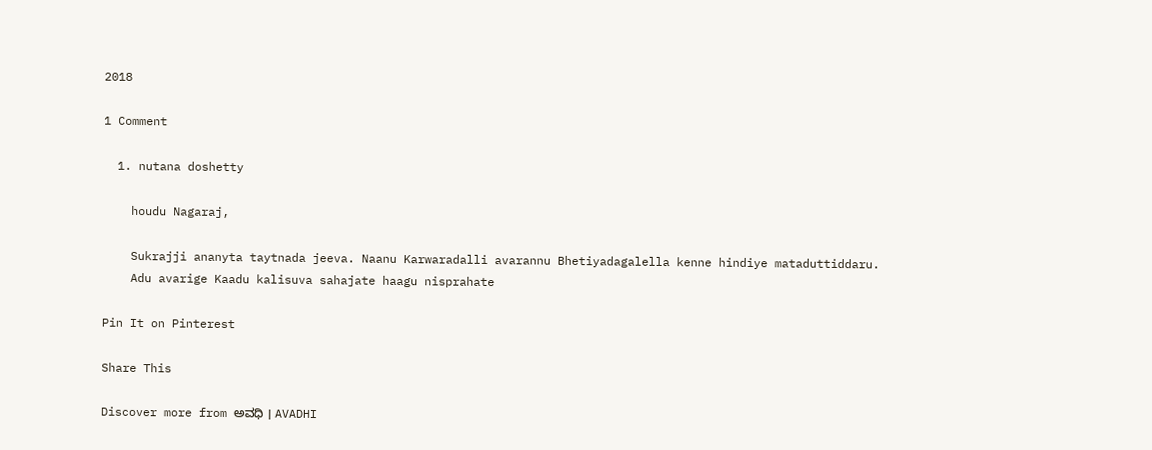2018

1 Comment

  1. nutana doshetty

    houdu Nagaraj,

    Sukrajji ananyta taytnada jeeva. Naanu Karwaradalli avarannu Bhetiyadagalella kenne hindiye mataduttiddaru.
    Adu avarige Kaadu kalisuva sahajate haagu nisprahate

Pin It on Pinterest

Share This

Discover more from ಅವಧಿ । AVADHI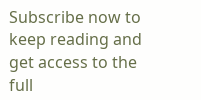Subscribe now to keep reading and get access to the full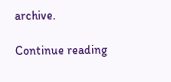archive.

Continue reading